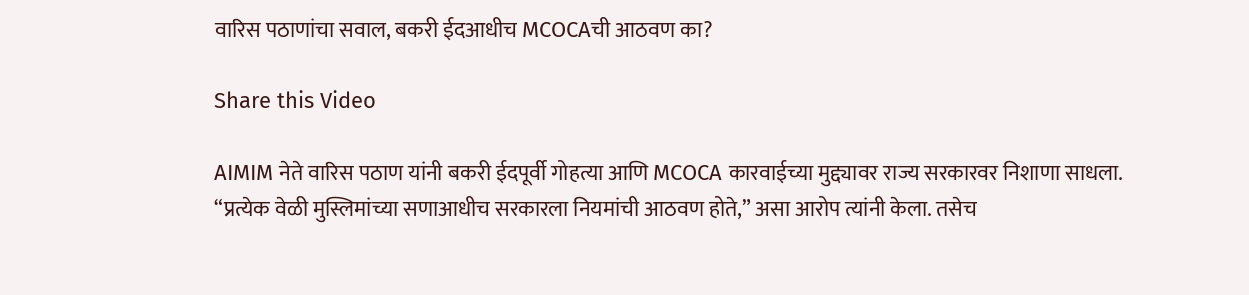वारिस पठाणांचा सवाल, बकरी ईदआधीच MCOCAची आठवण का?

Share this Video

AIMIM नेते वारिस पठाण यांनी बकरी ईदपूर्वी गोहत्या आणि MCOCA कारवाईच्या मुद्द्यावर राज्य सरकारवर निशाणा साधला. “प्रत्येक वेळी मुस्लिमांच्या सणाआधीच सरकारला नियमांची आठवण होते,” असा आरोप त्यांनी केला. तसेच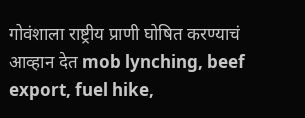गोवंशाला राष्ट्रीय प्राणी घोषित करण्याचं आव्हान देत mob lynching, beef export, fuel hike,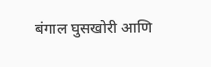बंगाल घुसखोरी आणि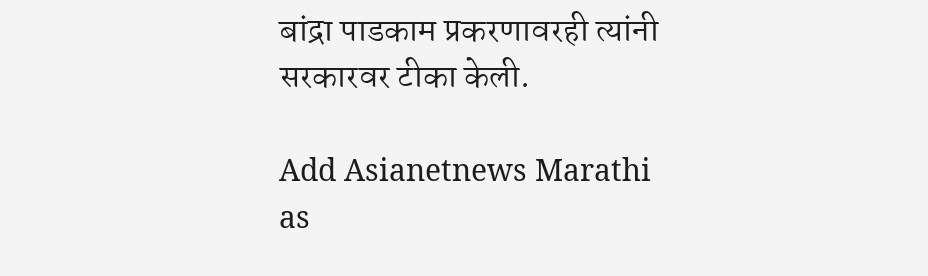बांद्रा पाडकाम प्रकरणावरही त्यांनी सरकारवर टीका केली.

Add Asianetnews Marathi as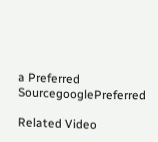a Preferred SourcegooglePreferred

Related Video